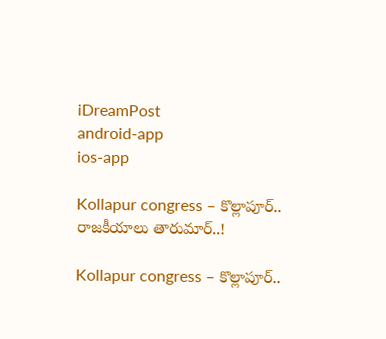iDreamPost
android-app
ios-app

Kollapur congress – కొల్లాపూర్.. రాజకీయాలు తారుమార్‌..!

Kollapur congress – కొల్లాపూర్..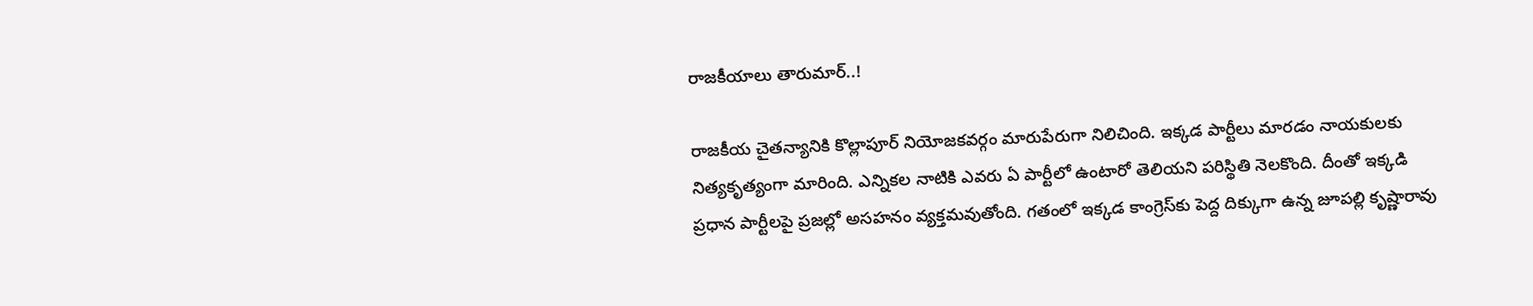రాజకీయాలు తారుమార్‌..!

రాజకీయ చైతన్యానికి కొల్లాపూర్ నియోజకవర్గం మారుపేరుగా నిలిచింది. ఇక్కడ పార్టీలు మారడం నాయకులకు నిత్యకృత్యంగా మారింది. ఎన్నికల నాటికి ఎవరు ఏ పార్టీలో ఉంటారో తెలియని పరిస్థితి నెలకొంది. దీంతో ఇక్కడి ప్రధాన పార్టీలపై ప్రజల్లో అసహనం వ్యక్తమవుతోంది. గతంలో ఇక్కడ కాంగ్రెస్‌కు పెద్ద దిక్కుగా ఉన్న జూపల్లి కృష్ణారావు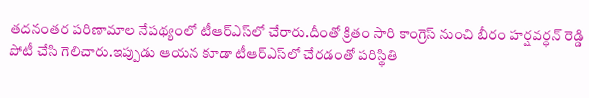తదనంతర పరిణామాల నేపథ్యంలో టీఆర్‌ఎస్‌లో చేరారు.దీంతో క్రితం సారి కాంగ్రెస్ నుంచి బీరం హర్షవర్ధన్ రెడ్డి పోటీ చేసి గెలిచారు.ఇప్పుడు ఆయన కూడా టీఆర్‌ఎస్‌లో చేరడంతో పరిస్థితి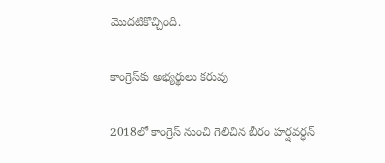మొదటికొచ్చింది.

కాంగ్రెస్‌కు అభ్య‌ర్థులు క‌రువు

2018లో కాంగ్రెస్ నుంచి గెలిచిన బీరం హర్షవర్ధన్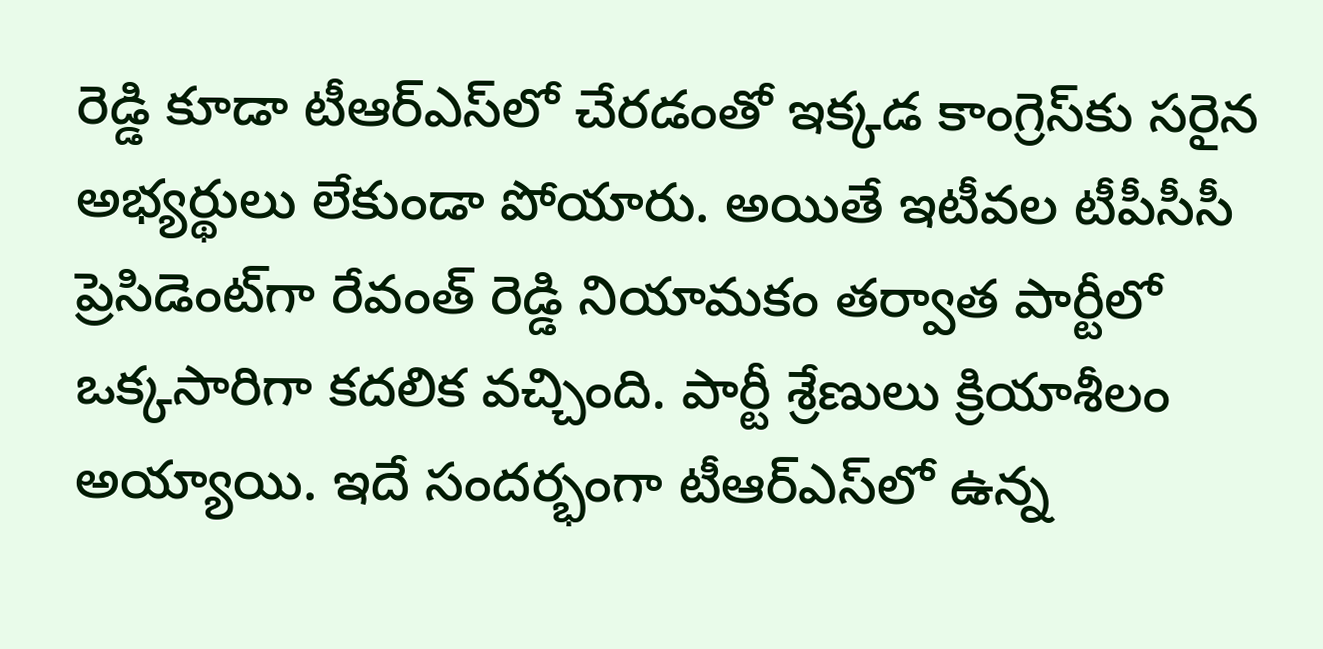రెడ్డి కూడా టీఆర్‌ఎస్‌లో చేరడంతో ఇక్కడ కాంగ్రెస్‌కు సరైన అభ్యర్థులు లేకుండా పోయారు. అయితే ఇటీవల టీపీసీసీ ప్రెసిడెంట్‌గా రేవంత్ రెడ్డి నియామకం తర్వాత పార్టీలో ఒక్కసారిగా కదలిక వచ్చింది. పార్టీ శ్రేణులు క్రియాశీలం అయ్యాయి. ఇదే సందర్భంగా టీఆర్‌ఎస్‌లో ఉన్న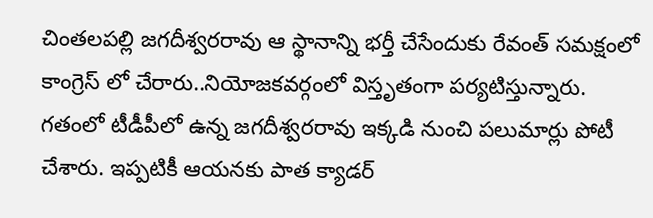చింతలపల్లి జగదీశ్వరరావు ఆ స్థానాన్ని భర్తీ చేసేందుకు రేవంత్ సమక్షంలో కాంగ్రెస్ లో చేరారు..నియోజకవర్గంలో విస్తృతంగా పర్యటిస్తున్నారు. గతంలో టీడీపీలో ఉన్న జగదీశ్వరరావు ఇక్కడి నుంచి పలుమార్లు పోటీ చేశారు. ఇప్పటికీ ఆయనకు పాత క్యాడర్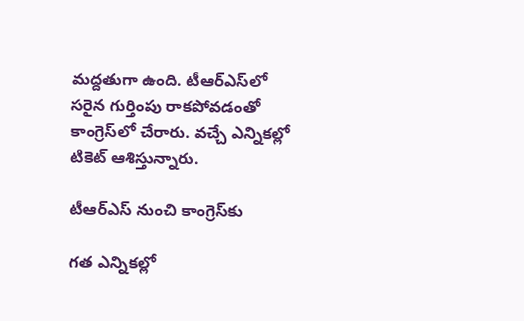మద్దతుగా ఉంది. టీఆర్‌ఎస్‌లో సరైన గుర్తింపు రాకపోవడంతో  కాంగ్రెస్‌లో చేరారు. వచ్చే ఎన్నికల్లో టికెట్ ఆశిస్తున్నారు.

టీఆర్‌ఎస్‌ నుంచి కాంగ్రెస్‌కు

గత ఎన్నికల్లో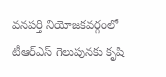వనపర్తి నియోజకవర్గంలో టీఆర్ఎస్ గెలుపునకు కృషి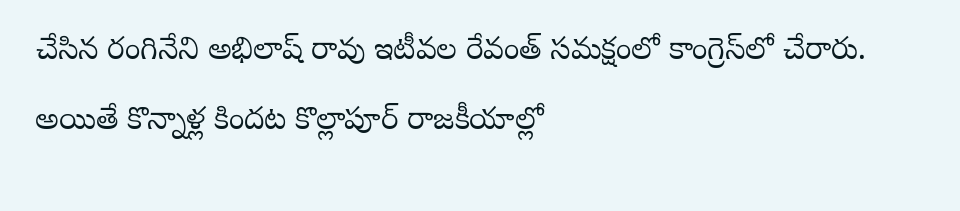చేసిన రంగినేని అభిలాష్ రావు ఇటీవల రేవంత్ సమక్షంలో కాంగ్రెస్‌లో చేరారు. అయితే కొన్నాళ్ల కిందట కొల్లాపూర్ రాజకీయాల్లో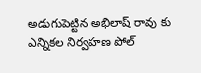అడుగుపెట్టిన అభిలాష్ రావు కు ఎన్నికల నిర్వహణ పోల్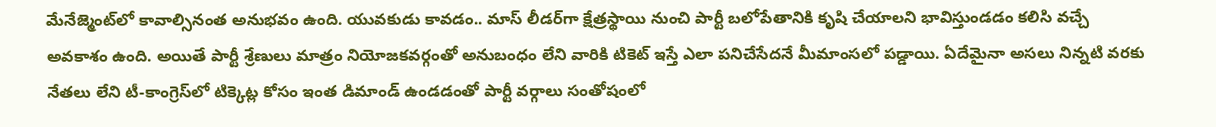మేనేజ్మెంట్‌లో కావాల్సినంత అనుభవం ఉంది. యువకుడు కావడం.. మాస్ లీడర్‌గా క్షేత్రస్థాయి నుంచి పార్టీ బలోపేతానికి కృషి చేయాలని భావిస్తుండడం కలిసి వచ్చే అవకాశం ఉంది. అయితే పార్టీ శ్రేణులు మాత్రం నియోజకవర్గంతో అనుబంధం లేని వారికి టికెట్ ఇస్తే ఎలా పనిచేసేదనే మీమాంసలో పడ్డాయి. ఏదేమైనా అసలు నిన్నటి వరకు నేతలు లేని టీ-కాంగ్రెస్‌లో ‌టిక్కెట్ల కోసం ఇంత డిమాండ్ ఉండడంతో పార్టీ వర్గాలు సంతోషంలో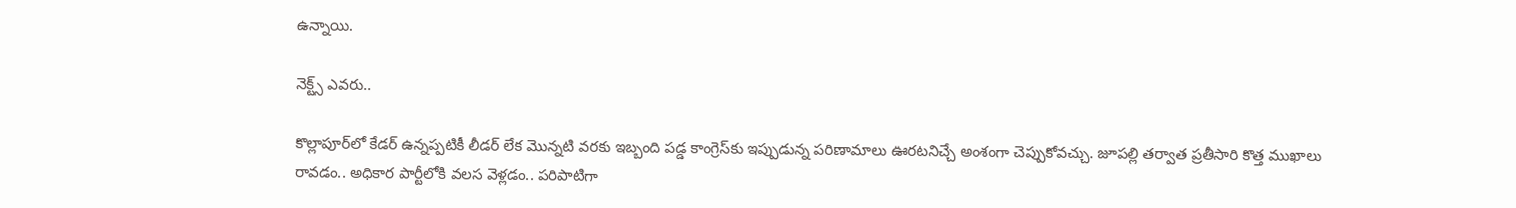ఉన్నాయి.

నెక్ట్స్ ఎవ‌రు..

కొల్లాపూర్‌లో కేడర్ ఉన్నప్పటికీ లీడర్ లేక మొన్నటి వరకు ఇబ్బంది పడ్డ కాంగ్రెస్‌కు ఇప్పుడున్న పరిణామాలు ఊరటనిచ్చే అంశంగా చెప్పుకోవచ్చు. జూపల్లి తర్వాత ప్రతీసారి కొత్త ముఖాలు రావడం.. అధికార పార్టీలోకి వలస వెళ్లడం.. పరిపాటిగా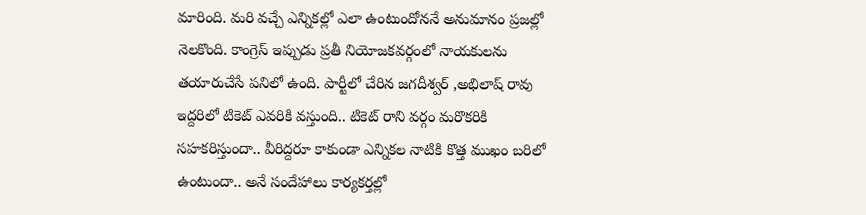మారింది. మరి వచ్చే ఎన్నికల్లో ఎలా ఉంటుందోననే అనుమానం ప్రజల్లో నెలకొంది. కాంగ్రెస్ ఇప్పుడు ప్రతీ నియోజకవర్గంలో నాయకులను తయారుచేసే పనిలో ఉంది. పార్టీలో చేరిన జగదీశ్వర్ ,అభిలాష్ రావు ఇద్దరిలో టికెట్ ఎవరికి వస్తుంది.. టికెట్ రాని వర్గం మరొకరికి సహకరిస్తుందా.. వీరిద్దరూ కాకుండా ఎన్నికల నాటికి కొత్త ముఖం బరిలో ఉంటుందా.. అనే సందేహాలు కార్యకర్తల్లో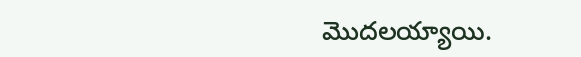మొదలయ్యాయి.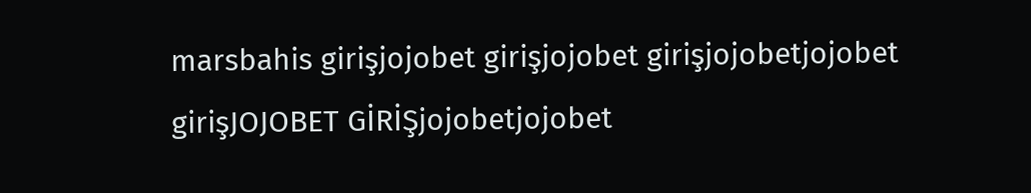marsbahis girişjojobet girişjojobet girişjojobetjojobet girişJOJOBET GİRİŞjojobetjojobet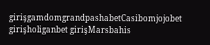girişgamdomgrandpashabetCasibomjojobet girişholiganbet girişMarsbahis